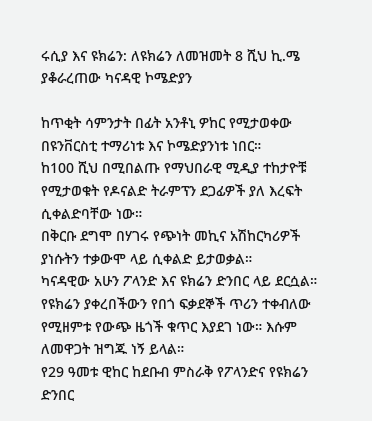ሩሲያ እና ዩክሬን: ለዩክሬን ለመዝመት 8 ሺህ ኪ.ሜ ያቆራረጠው ካናዳዊ ኮሜድያን

ከጥቂት ሳምንታት በፊት አንቶኒ ዎከር የሚታወቀው በዩንቨርስቲ ተማሪነቱ እና ኮሜድያንነቱ ነበር።
ከ100 ሺህ በሚበልጡ የማህበራዊ ሚዲያ ተከታዮቹ የሚታወቁት የዶናልድ ትራምፕን ደጋፊዎች ያለ እረፍት ሲቀልድባቸው ነው።
በቅርቡ ደግሞ በሃገሩ የጭነት መኪና አሽከርካሪዎች ያነሱትን ተቃውሞ ላይ ሲቀልድ ይታወቃል።
ካናዳዊው አሁን ፖላንድ እና ዩክሬን ድንበር ላይ ደርሷል። የዩክሬን ያቀረበችውን የበጎ ፍቃደኞች ጥሪን ተቀብለው የሚዘምቱ የውጭ ዜጎች ቁጥር እያደገ ነው። እሱም ለመዋጋት ዝግጁ ነኝ ይላል።
የ29 ዓመቱ ዊከር ከደቡብ ምስራቅ የፖላንድና የዩክሬን ድንበር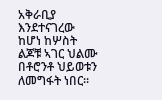አቅራቢያ እንደተናገረው ከሆነ ከሦስት ልጆቹ ኣገር ህልሙ በቶሮንቶ ህይወቱን ለመግፋት ነበር።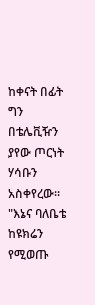ከቀናት በፊት ግን በቴሌቪዥን ያየው ጦርነት ሃሳቡን አስቀየረው።
"እኔና ባለቤቴ ከዩክሬን የሚወጡ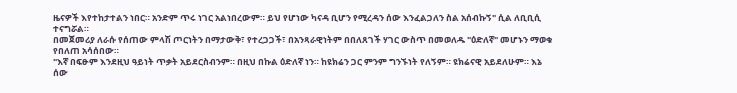ዜናዎች እየተከታተልን ነበር። አንድም ጥሩ ነገር አልነበረውም። ይህ የሆነው ካናዳ ቢሆን የሚረዳን ሰው እንፈልጋለን ስል አሰብኩኝ" ሲል ለቢቢሲ ተናግሯል።
በመጀመሪያ ለራሱ የሰጠው ምላሽ ጦርነትን በማታውቅ፣ የተረጋጋች፣ በአንጻራዊነትም በበለጸገች ሃገር ውስጥ በመወለዱ "ዕድለኛ" መሆኑን ማወቁ የበለጠ አሳሰበው።
"እኛ በፍፁም እንደዚህ ዓይነት ጥቃት አይደርስብንም። በዚህ በኩል ዕድለኛ ነን። ከዩክሬን ጋር ምንም ግንኙነት የለኝም። ዩክሬናዊ አይደለሁም። እኔ ሰው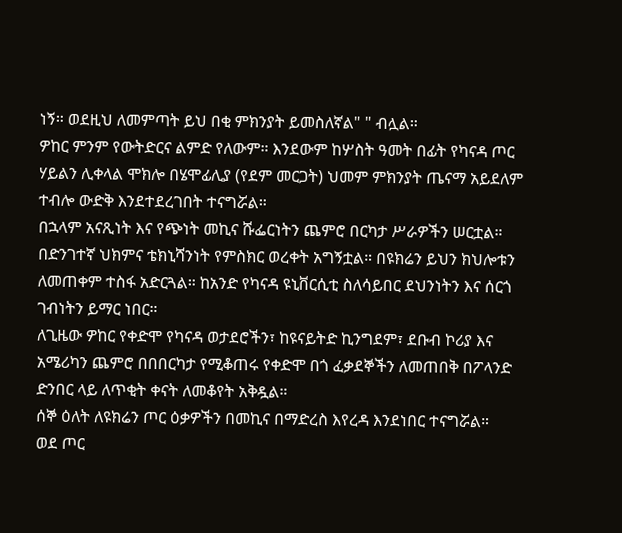ነኝ። ወደዚህ ለመምጣት ይህ በቂ ምክንያት ይመስለኛል" " ብሏል።
ዎከር ምንም የውትድርና ልምድ የለውም። እንደውም ከሦስት ዓመት በፊት የካናዳ ጦር ሃይልን ሊቀላል ሞክሎ በሄሞፊሊያ (የደም መርጋት) ህመም ምክንያት ጤናማ አይደለም ተብሎ ውድቅ እንደተደረገበት ተናግሯል።
በኋላም አናጺነት እና የጭነት መኪና ሹፌርነትን ጨምሮ በርካታ ሥራዎችን ሠርቷል። በድንገተኛ ህክምና ቴክኒሻንነት የምስክር ወረቀት አግኝቷል። በዩክሬን ይህን ክህሎቱን ለመጠቀም ተስፋ አድርጓል። ከአንድ የካናዳ ዩኒቨርሲቲ ስለሳይበር ደህንነትን እና ሰርጎ ገብነትን ይማር ነበር።
ለጊዜው ዎከር የቀድሞ የካናዳ ወታደሮችን፣ ከዩናይትድ ኪንግደም፣ ደቡብ ኮሪያ እና አሜሪካን ጨምሮ በበበርካታ የሚቆጠሩ የቀድሞ በጎ ፈቃደኞችን ለመጠበቅ በፖላንድ ድንበር ላይ ለጥቂት ቀናት ለመቆየት አቅዷል።
ሰኞ ዕለት ለዩክሬን ጦር ዕቃዎችን በመኪና በማድረስ እየረዳ እንደነበር ተናግሯል።
ወደ ጦር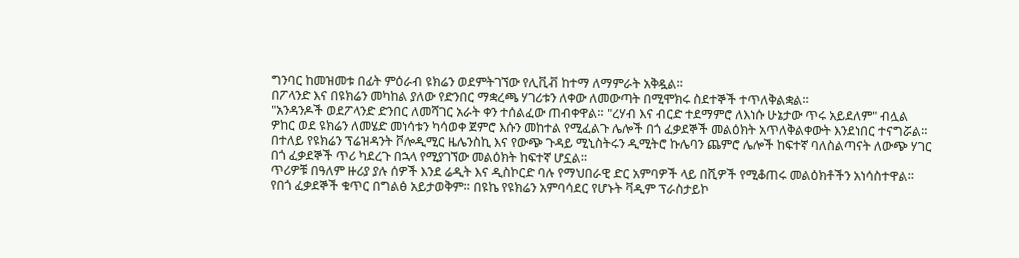ግንባር ከመዝመቱ በፊት ምዕራብ ዩክሬን ወደምትገኘው የሊቪቭ ከተማ ለማምራት አቅዷል።
በፖላንድ እና በዩክሬን መካከል ያለው የድንበር ማቋረጫ ሃገሪቱን ለቀው ለመውጣት በሚሞክሩ ስደተኞች ተጥለቅልቋል።
"አንዳንዶች ወደፖላንድ ድንበር ለመሻገር አራት ቀን ተሰልፈው ጠብቀዋል። "ረሃብ እና ብርድ ተደማምሮ ለእነሱ ሁኔታው ጥሩ አይደለም" ብሏል
ዎከር ወደ ዩክሬን ለመሄድ መነሳቱን ካሳወቀ ጀምሮ እሱን መከተል የሚፈልጉ ሌሎች በጎ ፈቃደኞች መልዕክት አጥለቅልቀውት እንደነበር ተናግሯል።
በተለይ የዩክሬን ፕሬዝዳንት ቮሎዲሚር ዜሌንስኪ እና የውጭ ጉዳይ ሚኒስትሩን ዲሚትሮ ኩሌባን ጨምሮ ሌሎች ከፍተኛ ባለስልጣናት ለውጭ ሃገር በጎ ፈቃደኞች ጥሪ ካደረጉ በኋላ የሚያገኘው መልዕክት ከፍተኛ ሆኗል።
ጥሪዎቹ በዓለም ዙሪያ ያሉ ሰዎች እንደ ሬዲት እና ዲስኮርድ ባሉ የማህበራዊ ድር አምባዎች ላይ በሺዎች የሚቆጠሩ መልዕክቶችን አነሳስተዋል።
የበጎ ፈቃደኞች ቁጥር በግልፅ አይታወቅም። በዩኬ የዩክሬን አምባሳደር የሆኑት ቫዲም ፕራስታይኮ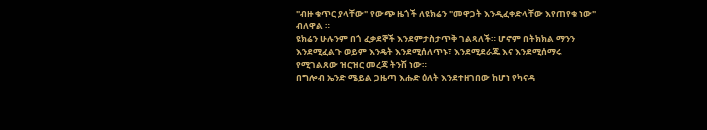"ብዙ ቁጥር ያላቸው" የውጭ ዜጎች ለዩክሬን "መዋጋት እንዲፈቀድላቸው እየጠየቁ ነው" ብለዋል ።
ዩክሬን ሁሉንም በጎ ፈቃደኞች እንደምታስታጥቅ ገልጻለች። ሆኖም በትክክል ማንን እንደሚፈልጉ ወይም እንዴት እንደሚሰለጥኑ፣ እንደሚደራጁ እና እንደሚሰማሩ የሚገልጸው ዝርዝር መረጃ ትንሽ ነው።
በግሎብ ኤንድ ሜይል ጋዜጣ እሑድ ዕለት እንደተዘገበው ከሆነ የካናዳ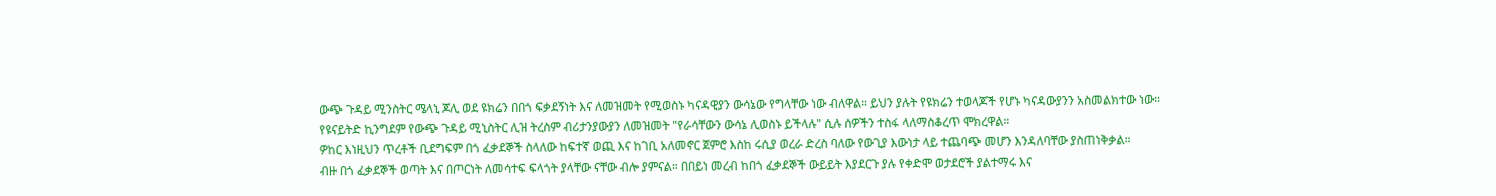ውጭ ጉዳይ ሚንስትር ሜላኒ ጆሊ ወደ ዩክሬን በበጎ ፍቃደኝነት እና ለመዝመት የሚወስኑ ካናዳዊያን ውሳኔው የግላቸው ነው ብለዋል። ይህን ያሉት የዩክሬን ተወላጆች የሆኑ ካናዳውያንን አስመልክተው ነው።
የዩናይትድ ኪንግደም የውጭ ጉዳይ ሚኒስትር ሊዝ ትረስም ብሪታንያውያን ለመዝመት "የራሳቸውን ውሳኔ ሊወስኑ ይችላሉ" ሲሉ ሰዎችን ተስፋ ላለማስቆረጥ ሞክረዋል።
ዎከር እነዚህን ጥረቶች ቢደግፍም በጎ ፈቃደኞች ስላለው ከፍተኛ ወጪ እና ከገቢ አለመኖር ጀምሮ እስከ ሩሲያ ወረራ ድረስ ባለው የውጊያ እውነታ ላይ ተጨባጭ መሆን እንዳለባቸው ያስጠነቅቃል።
ብዙ በጎ ፈቃደኞች ወጣት እና በጦርነት ለመሳተፍ ፍላጎት ያላቸው ናቸው ብሎ ያምናል። በበይነ መረብ ከበጎ ፈቃደኞች ውይይት እያደርጉ ያሉ የቀድሞ ወታደሮች ያልተማሩ እና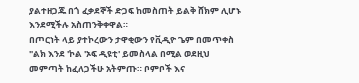ያልተዘጋጁ በጎ ፈቃደኞች ድጋፍ ከመስጠት ይልቅ ሸክም ሊሆኑ እንደሚችሉ አስጠንቅቀዋል።
በጦርነት ላይ ያተኮረውን ታዋቂውን የቪዲዮ ጌም በመጥቀስ "ልክ እንደ 'ኮል 'ኦፍ ዲዩቲ' ይመስላል በሚል ወደዚህ መምጣት ከፈለጋችሁ አትምጡ። ቦምቦች እና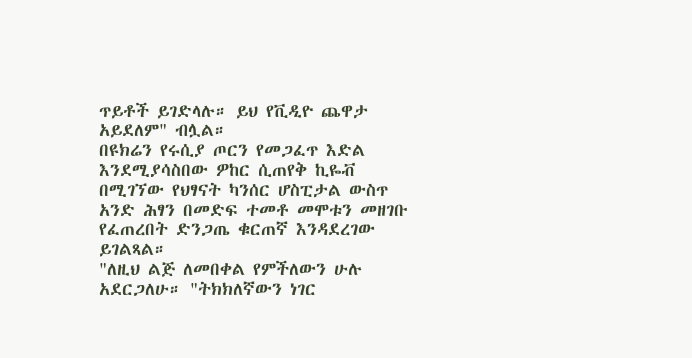ጥይቶች ይገድላሉ። ይህ የቪዲዮ ጨዋታ አይደለም" ብሏል።
በዩክሬን የሩሲያ ጦርን የመጋፈጥ እድል እንደሚያሳስበው ዎከር ሲጠየቅ ኪዬቭ በሚገኘው የህፃናት ካንሰር ሆስፒታል ውስጥ አንድ ሕፃን በመድፍ ተመቶ መሞቱን መዘገቡ የፈጠረበት ድንጋጤ ቁርጠኛ እንዳደረገው ይገልጻል።
"ለዚህ ልጅ ለመበቀል የምችለውን ሁሉ አደርጋለሁ። "ትክክለኛውን ነገር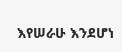እየሠራሁ እንደሆነ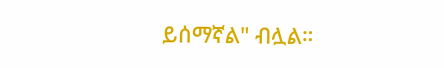ይሰማኛል" ብሏል።